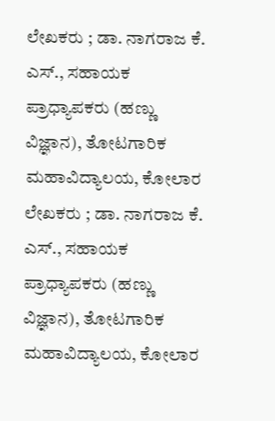ಲೇಖಕರು ; ಡಾ. ನಾಗರಾಜ ಕೆ. ಎಸ್., ಸಹಾಯಕ ಪ್ರಾಧ್ಯಾಪಕರು (ಹಣ್ಣು ವಿಜ್ಞಾನ), ತೋಟಗಾರಿಕ ಮಹಾವಿದ್ಯಾಲಯ, ಕೋಲಾರ
ಲೇಖಕರು ; ಡಾ. ನಾಗರಾಜ ಕೆ. ಎಸ್., ಸಹಾಯಕ ಪ್ರಾಧ್ಯಾಪಕರು (ಹಣ್ಣು ವಿಜ್ಞಾನ), ತೋಟಗಾರಿಕ ಮಹಾವಿದ್ಯಾಲಯ, ಕೋಲಾರ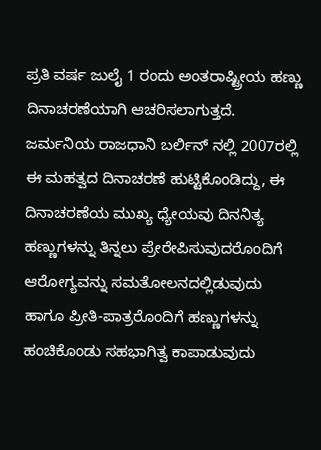ಪ್ರತಿ ವರ್ಷ ಜುಲೈ 1 ರಂದು ಅಂತರಾಷ್ಟ್ರೀಯ ಹಣ್ಣು ದಿನಾಚರಣೆಯಾಗಿ ಆಚರಿಸಲಾಗುತ್ತದೆ. ಜರ್ಮನಿಯ ರಾಜಧಾನಿ ಬರ್ಲಿನ್ ನಲ್ಲಿ 2007ರಲ್ಲಿ ಈ ಮಹತ್ವದ ದಿನಾಚರಣೆ ಹುಟ್ಟಿಕೊಂಡಿದ್ದು, ಈ ದಿನಾಚರಣೆಯ ಮುಖ್ಯ ಧ್ಯೇಯವು ದಿನನಿತ್ಯ ಹಣ್ಣುಗಳನ್ನು ತಿನ್ನಲು ಪ್ರೇರೇಪಿಸುವುದರೊಂದಿಗೆ ಆರೋಗ್ಯವನ್ನು ಸಮತೋಲನದಲ್ಲಿಡುವುದು ಹಾಗೂ ಪ್ರೀತಿ-ಪಾತ್ರರೊಂದಿಗೆ ಹಣ್ಣುಗಳನ್ನು ಹಂಚಿಕೊಂಡು ಸಹಭಾಗಿತ್ವ ಕಾಪಾಡುವುದು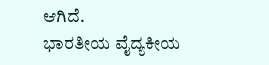ಆಗಿದೆ.
ಭಾರತೀಯ ವೈದ್ಯಕೀಯ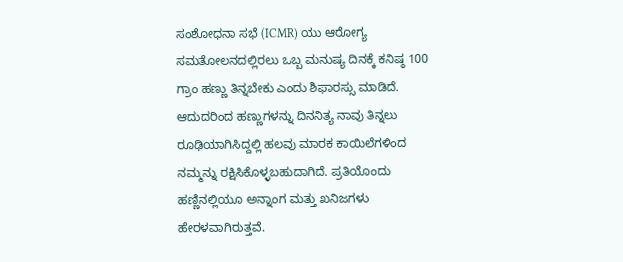ಸಂಶೋಧನಾ ಸಭೆ (ICMR) ಯು ಆರೋಗ್ಯ ಸಮತೋಲನದಲ್ಲಿರಲು ಒಬ್ಬ ಮನುಷ್ಯ ದಿನಕ್ಕೆ ಕನಿಷ್ಠ 100 ಗ್ರಾಂ ಹಣ್ಣು ತಿನ್ನಬೇಕು ಎಂದು ಶಿಫಾರಸ್ಸು ಮಾಡಿದೆ. ಆದುದರಿಂದ ಹಣ್ಣುಗಳನ್ನು ದಿನನಿತ್ಯ ನಾವು ತಿನ್ನಲು ರೂಢಿಯಾಗಿಸಿದ್ದಲ್ಲಿ ಹಲವು ಮಾರಕ ಕಾಯಿಲೆಗಳಿಂದ ನಮ್ಮನ್ನು ರಕ್ಷಿಸಿಕೊಳ್ಳಬಹುದಾಗಿದೆ. ಪ್ರತಿಯೊಂದು ಹಣ್ಣಿನಲ್ಲಿಯೂ ಅನ್ನಾಂಗ ಮತ್ತು ಖನಿಜಗಳು ಹೇರಳವಾಗಿರುತ್ತವೆ.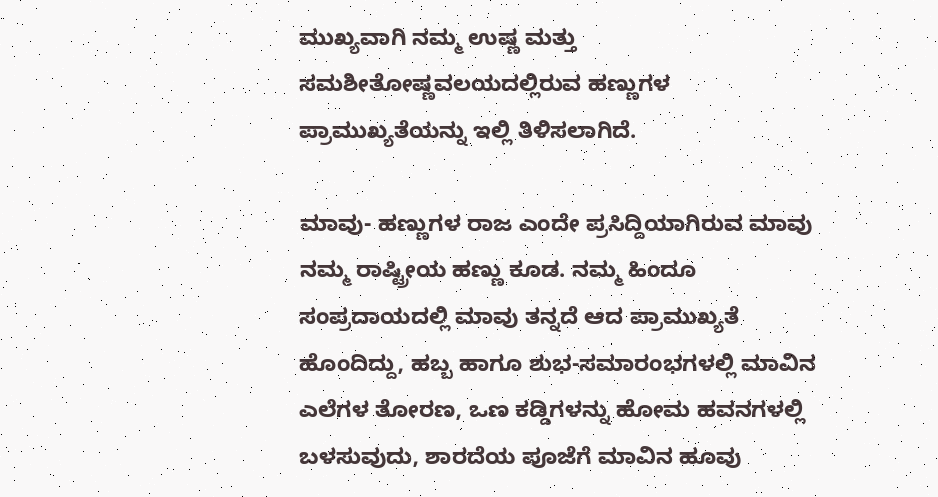ಮುಖ್ಯವಾಗಿ ನಮ್ಮ ಉಷ್ಣ ಮತ್ತು ಸಮಶೀತೋಷ್ಣವಲಯದಲ್ಲಿರುವ ಹಣ್ಣುಗಳ ಪ್ರಾಮುಖ್ಯತೆಯನ್ನು ಇಲ್ಲಿ ತಿಳಿಸಲಾಗಿದೆ.

ಮಾವು- ಹಣ್ಣುಗಳ ರಾಜ ಎಂದೇ ಪ್ರಸಿದ್ದಿಯಾಗಿರುವ ಮಾವು ನಮ್ಮ ರಾಷ್ಟ್ರೀಯ ಹಣ್ಣು ಕೂಡ. ನಮ್ಮ ಹಿಂದೂ ಸಂಪ್ರದಾಯದಲ್ಲಿ ಮಾವು ತನ್ನದೆ ಆದ ಪ್ರಾಮುಖ್ಯತೆ ಹೊಂದಿದ್ದು, ಹಬ್ಬ ಹಾಗೂ ಶುಭ-ಸಮಾರಂಭಗಳಲ್ಲಿ ಮಾವಿನ ಎಲೆಗಳ ತೋರಣ, ಒಣ ಕಡ್ಡಿಗಳನ್ನು ಹೋಮ ಹವನಗಳಲ್ಲಿ ಬಳಸುವುದು, ಶಾರದೆಯ ಪೂಜೆಗೆ ಮಾವಿನ ಹೂವು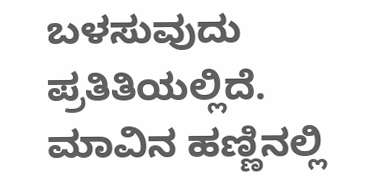ಬಳಸುವುದು ಪ್ರತಿತಿಯಲ್ಲಿದೆ.
ಮಾವಿನ ಹಣ್ಣಿನಲ್ಲಿ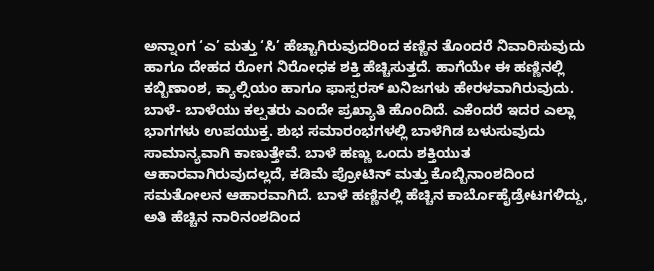ಅನ್ನಾಂಗ ‘ಎ’ ಮತ್ತು ‘ಸಿ’ ಹೆಚ್ಚಾಗಿರುವುದರಿಂದ ಕಣ್ಣಿನ ತೊಂದರೆ ನಿವಾರಿಸುವುದು ಹಾಗೂ ದೇಹದ ರೋಗ ನಿರೋಧಕ ಶಕ್ತಿ ಹೆಚ್ಚಿಸುತ್ತದೆ. ಹಾಗೆಯೇ ಈ ಹಣ್ಣಿನಲ್ಲಿ ಕಬ್ಬಿಣಾಂಶ, ಕ್ಯಾಲ್ಸಿಯಂ ಹಾಗೂ ಫಾಸ್ಪರಸ್ ಖನಿಜಗಳು ಹೇರಳವಾಗಿರುವುದು.
ಬಾಳೆ- ಬಾಳೆಯು ಕಲ್ಪತರು ಎಂದೇ ಪ್ರಖ್ಯಾತಿ ಹೊಂದಿದೆ. ಎಕೆಂದರೆ ಇದರ ಎಲ್ಲಾ ಭಾಗಗಳು ಉಪಯುಕ್ತ. ಶುಭ ಸಮಾರಂಭಗಳಲ್ಲಿ ಬಾಳೆಗಿಡ ಬಳುಸುವುದು ಸಾಮಾನ್ಯವಾಗಿ ಕಾಣುತ್ತೇವೆ. ಬಾಳೆ ಹಣ್ಣು ಒಂದು ಶಕ್ತಿಯುತ ಆಹಾರವಾಗಿರುವುದಲ್ಲದೆ, ಕಡಿಮೆ ಪ್ರೋಟಿನ್ ಮತ್ತು ಕೊಬ್ಬಿನಾಂಶದಿಂದ ಸಮತೋಲನ ಆಹಾರವಾಗಿದೆ. ಬಾಳೆ ಹಣ್ಣಿನಲ್ಲಿ ಹೆಚ್ಚಿನ ಕಾರ್ಬೊಹೈಡ್ರೇಟಗಳಿದ್ದು, ಅತಿ ಹೆಚ್ಚಿನ ನಾರಿನಂಶದಿಂದ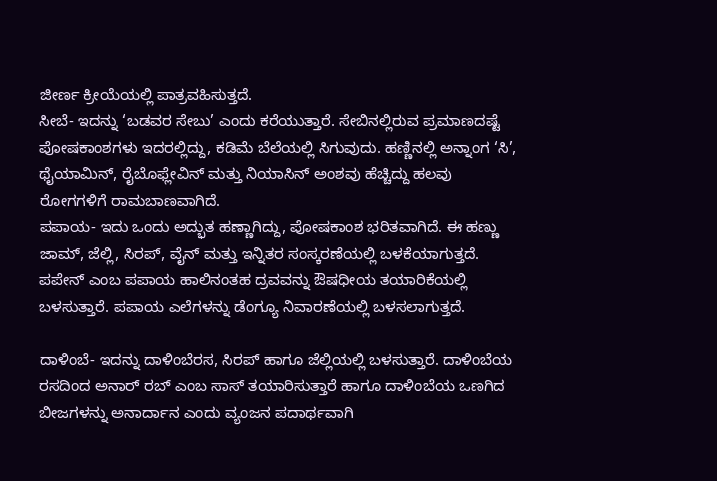ಜೀರ್ಣ ಕ್ರೀಯೆಯಲ್ಲಿ ಪಾತ್ರವಹಿಸುತ್ತದೆ.
ಸೀಬೆ- ಇದನ್ನು ‘ಬಡವರ ಸೇಬು’ ಎಂದು ಕರೆಯುತ್ತಾರೆ. ಸೇಬಿನಲ್ಲಿರುವ ಪ್ರಮಾಣದಷ್ಟೆ ಪೋಷಕಾಂಶಗಳು ಇದರಲ್ಲಿದ್ದು, ಕಡಿಮೆ ಬೆಲೆಯಲ್ಲಿ ಸಿಗುವುದು. ಹಣ್ಣಿನಲ್ಲಿ ಅನ್ನಾಂಗ ‘ಸಿ’, ಥೈಯಾಮಿನ್, ರೈಬೊಫ್ಲೇವಿನ್ ಮತ್ತು ನಿಯಾಸಿನ್ ಅಂಶವು ಹೆಚ್ಚಿದ್ದು ಹಲವು ರೋಗಗಳಿಗೆ ರಾಮಬಾಣವಾಗಿದೆ.
ಪಪಾಯ- ಇದು ಒಂದು ಅದ್ಭುತ ಹಣ್ಣಾಗಿದ್ದು, ಪೋಷಕಾಂಶ ಭರಿತವಾಗಿದೆ. ಈ ಹಣ್ಣು ಜಾಮ್, ಜೆಲ್ಲಿ, ಸಿರಪ್, ವೈನ್ ಮತ್ತು ಇನ್ನಿತರ ಸಂಸ್ಕರಣೆಯಲ್ಲಿ ಬಳಕೆಯಾಗುತ್ತದೆ. ಪಪೇನ್ ಎಂಬ ಪಪಾಯ ಹಾಲಿನಂತಹ ದ್ರವವನ್ನು ಔಷಧೀಯ ತಯಾರಿಕೆಯಲ್ಲಿ ಬಳಸುತ್ತಾರೆ. ಪಪಾಯ ಎಲೆಗಳನ್ನು ಡೆಂಗ್ಯೂ ನಿವಾರಣೆಯಲ್ಲಿ ಬಳಸಲಾಗುತ್ತದೆ.

ದಾಳಿಂಬೆ- ಇದನ್ನು ದಾಳಿಂಬೆರಸ, ಸಿರಪ್ ಹಾಗೂ ಜೆಲ್ಲಿಯಲ್ಲಿ ಬಳಸುತ್ತಾರೆ. ದಾಳಿಂಬೆಯ ರಸದಿಂದ ಅನಾರ್ ರಬ್ ಎಂಬ ಸಾಸ್ ತಯಾರಿಸುತ್ತಾರೆ ಹಾಗೂ ದಾಳಿಂಬೆಯ ಒಣಗಿದ ಬೀಜಗಳನ್ನು ಅನಾರ್ದಾನ ಎಂದು ವ್ಯಂಜನ ಪದಾರ್ಥವಾಗಿ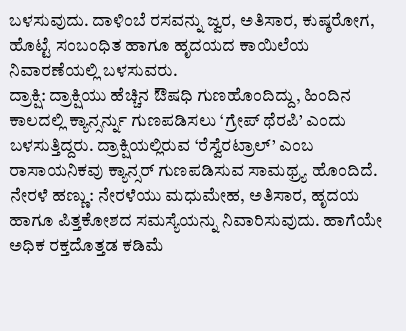ಬಳಸುವುದು. ದಾಳಿಂಬೆ ರಸವನ್ನು ಜ್ವರ, ಅತಿಸಾರ, ಕುಷ್ಠರೋಗ, ಹೊಟ್ಟೆ ಸಂಬಂಧಿತ ಹಾಗೂ ಹೃದಯದ ಕಾಯಿಲೆಯ ನಿವಾರಣೆಯಲ್ಲಿ ಬಳಸುವರು.
ದ್ರಾಕ್ಷಿ: ದ್ರಾಕ್ಷಿಯು ಹೆಚ್ಚಿನ ಔಷಧಿ ಗುಣಹೊಂದಿದ್ದು, ಹಿಂದಿನ ಕಾಲದಲ್ಲಿ ಕ್ಯಾನ್ಸರ್ನ್ನು ಗುಣಪಡಿಸಲು ‘ಗ್ರೇಪ್ ಥೆರಪಿ’ ಎಂದು ಬಳಸುತ್ತಿದ್ದರು. ದ್ರಾಕ್ಷಿಯಲ್ಲಿರುವ ‘ರೆಸ್ವೆರಟ್ರಾಲ್’ ಎಂಬ ರಾಸಾಯನಿಕವು ಕ್ಯಾನ್ಸರ್ ಗುಣಪಡಿಸುವ ಸಾಮಥ್ರ್ಯ ಹೊಂದಿದೆ.
ನೇರಳೆ ಹಣ್ಣು: ನೇರಳೆಯು ಮಧುಮೇಹ, ಅತಿಸಾರ, ಹೃದಯ ಹಾಗೂ ಪಿತ್ತಕೋಶದ ಸಮಸ್ಯೆಯನ್ನು ನಿವಾರಿಸುವುದು. ಹಾಗೆಯೇ ಅಧಿಕ ರಕ್ತದೊತ್ತಡ ಕಡಿಮೆ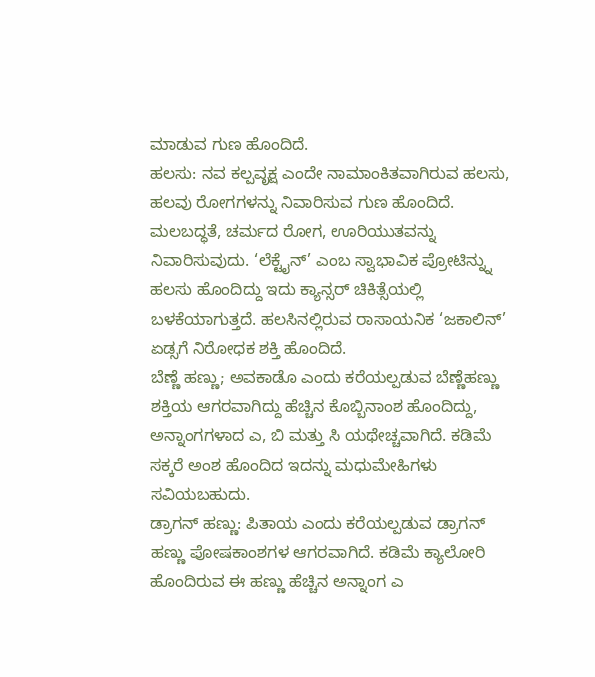ಮಾಡುವ ಗುಣ ಹೊಂದಿದೆ.
ಹಲಸು: ನವ ಕಲ್ಪವೃಕ್ಷ ಎಂದೇ ನಾಮಾಂಕಿತವಾಗಿರುವ ಹಲಸು, ಹಲವು ರೋಗಗಳನ್ನು ನಿವಾರಿಸುವ ಗುಣ ಹೊಂದಿದೆ. ಮಲಬದ್ಧತೆ, ಚರ್ಮದ ರೋಗ, ಊರಿಯುತವನ್ನು ನಿವಾರಿಸುವುದು. ‘ಲೆಕ್ಟೈನ್’ ಎಂಬ ಸ್ವಾಭಾವಿಕ ಪ್ರೋಟಿನ್ನ್ನು ಹಲಸು ಹೊಂದಿದ್ದು ಇದು ಕ್ಯಾನ್ಸರ್ ಚಿಕಿತ್ಸೆಯಲ್ಲಿ ಬಳಕೆಯಾಗುತ್ತದೆ. ಹಲಸಿನಲ್ಲಿರುವ ರಾಸಾಯನಿಕ ‘ಜಕಾಲಿನ್’ ಏಡ್ಸಗೆ ನಿರೋಧಕ ಶಕ್ತಿ ಹೊಂದಿದೆ.
ಬೆಣ್ಣೆ ಹಣ್ಣು; ಅವಕಾಡೊ ಎಂದು ಕರೆಯಲ್ಪಡುವ ಬೆಣ್ಣೆಹಣ್ಣು ಶಕ್ತಿಯ ಆಗರವಾಗಿದ್ದು ಹೆಚ್ಚಿನ ಕೊಬ್ಬಿನಾಂಶ ಹೊಂದಿದ್ದು, ಅನ್ನಾಂಗಗಳಾದ ಎ, ಬಿ ಮತ್ತು ಸಿ ಯಥೇಚ್ಚವಾಗಿದೆ. ಕಡಿಮೆ ಸಕ್ಕರೆ ಅಂಶ ಹೊಂದಿದ ಇದನ್ನು ಮಧುಮೇಹಿಗಳು ಸವಿಯಬಹುದು.
ಡ್ರಾಗನ್ ಹಣ್ಣು: ಪಿತಾಯ ಎಂದು ಕರೆಯಲ್ಪಡುವ ಡ್ರಾಗನ್ ಹಣ್ಣು ಪೋಷಕಾಂಶಗಳ ಆಗರವಾಗಿದೆ. ಕಡಿಮೆ ಕ್ಯಾಲೋರಿ ಹೊಂದಿರುವ ಈ ಹಣ್ಣು ಹೆಚ್ಚಿನ ಅನ್ನಾಂಗ ಎ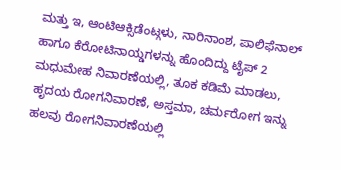ಮತ್ತು ಇ, ಆಂಟಿಆಕ್ಸಿಡೆಂಟ್ಗಳು, ನಾರಿನಾಂಶ, ಪಾಲಿಫೆನಾಲ್ ಹಾಗೂ ಕೆರೋಟಿನಾಯ್ಡಗಳನ್ನು ಹೊಂದಿದ್ದು ಟೈಪ್ 2 ಮಧುಮೇಹ ನಿವಾರಣೆಯಲ್ಲಿ, ತೂಕ ಕಡಿಮೆ ಮಾಡಲು, ಹೃದಯ ರೋಗನಿವಾರಣೆ, ಅಸ್ತಮಾ, ಚರ್ಮರೋಗ ಇನ್ನು ಹಲವು ರೋಗನಿವಾರಣೆಯಲ್ಲಿ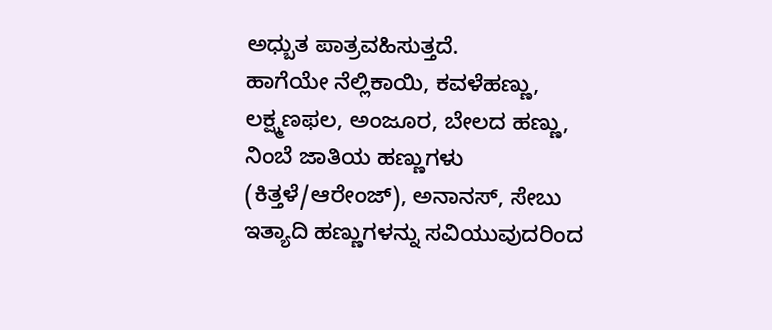ಅಧ್ಬುತ ಪಾತ್ರವಹಿಸುತ್ತದೆ.
ಹಾಗೆಯೇ ನೆಲ್ಲಿಕಾಯಿ, ಕವಳೆಹಣ್ಣು, ಲಕ್ಷ್ಮಣಫಲ, ಅಂಜೂರ, ಬೇಲದ ಹಣ್ಣು, ನಿಂಬೆ ಜಾತಿಯ ಹಣ್ಣುಗಳು (ಕಿತ್ತಳೆ/ಆರೇಂಜ್), ಅನಾನಸ್, ಸೇಬು ಇತ್ಯಾದಿ ಹಣ್ಣುಗಳನ್ನು ಸವಿಯುವುದರಿಂದ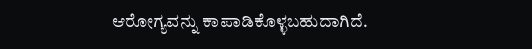ಆರೋಗ್ಯವನ್ನು ಕಾಪಾಡಿಕೊಳ್ಳಬಹುದಾಗಿದೆ.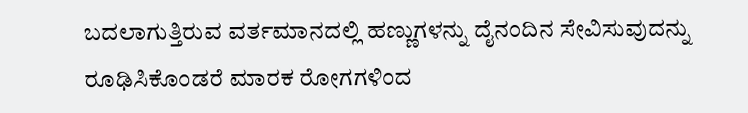ಬದಲಾಗುತ್ತಿರುವ ವರ್ತಮಾನದಲ್ಲಿ ಹಣ್ಣುಗಳನ್ನು ದೈನಂದಿನ ಸೇವಿಸುವುದನ್ನು ರೂಢಿಸಿಕೊಂಡರೆ ಮಾರಕ ರೋಗಗಳಿಂದ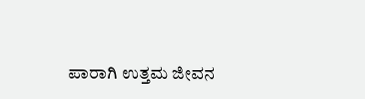ಪಾರಾಗಿ ಉತ್ತಮ ಜೀವನ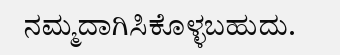ನಮ್ಮದಾಗಿಸಿಕೊಳ್ಳಬಹುದು.